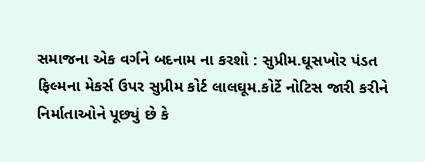સમાજના એક વર્ગને બદનામ ના કરશો : સુપ્રીમ.ઘૂસખોર પંડત ફિલ્મના મેકર્સ ઉપર સુપ્રીમ કોર્ટ લાલઘૂમ.કોર્ટે નોટિસ જારી કરીને નિર્માતાઓને પૂછ્યું છે કે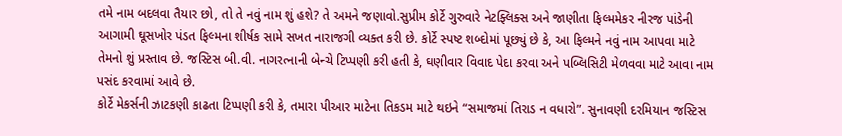તમે નામ બદલવા તૈયાર છો, તો તે નવું નામ શું હશે? તે અમને જણાવો.સુપ્રીમ કોર્ટે ગુરુવારે નેટફ્લિક્સ અને જાણીતા ફિલ્મમેકર નીરજ પાંડેની આગામી ઘૂસખોર પંડત ફિલ્મના શીર્ષક સામે સખત નારાજગી વ્યક્ત કરી છે. કોર્ટે સ્પષ્ટ શબ્દોમાં પૂછ્યું છે કે, આ ફિલ્મને નવું નામ આપવા માટે તેમનો શું પ્રસ્તાવ છે. જસ્ટિસ બી.વી. નાગરત્નાની બેન્ચે ટિપ્પણી કરી હતી કે, ઘણીવાર વિવાદ પેદા કરવા અને પબ્લિસિટી મેળવવા માટે આવા નામ પસંદ કરવામાં આવે છે.
કોર્ટે મેકર્સની ઝાટકણી કાઢતા ટિપ્પણી કરી કે, તમારા પીઆર માટેના તિકડમ માટે થઇને “સમાજમાં તિરાડ ન વધારો”. સુનાવણી દરમિયાન જસ્ટિસ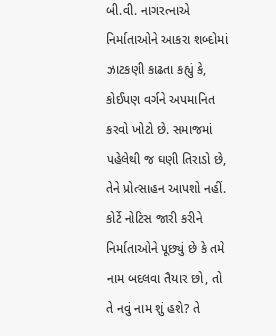બી.વી. નાગરત્નાએ નિર્માતાઓને આકરા શબ્દોમાં ઝાટકણી કાઢતા કહ્યું કે, કોઈપણ વર્ગને અપમાનિત કરવો ખોટો છે. સમાજમાં પહેલેથી જ ઘણી તિરાડો છે, તેને પ્રોત્સાહન આપશો નહીં. કોર્ટે નોટિસ જારી કરીને નિર્માતાઓને પૂછ્યું છે કે તમે નામ બદલવા તૈયાર છો, તો તે નવું નામ શું હશે? તે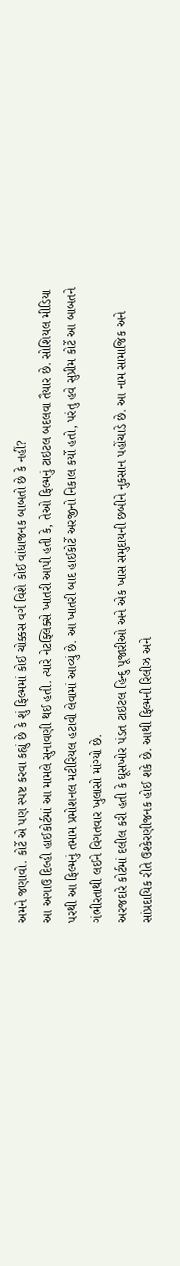અમને જણાવો. કોર્ટે એ પણ સ્પષ્ટ કરવા કહ્યું છે કે શું ફિલ્મમાં કોઈ ચોક્કસ વર્ગ વિશે કોઈ વાંધાજનક બાબતો છે કે નહીં?
આ અગાઉ દિલ્હી હાઈકોર્ટમાં આ મામલે સુનાવણી થઈ હતી. ત્યારે નેટફ્લિક્સે ખાતરી આપી હતી કે, તેઓ ફિલ્મનું ટાઇટલ બદલવા તૈયાર છે. સોશિયલ મીડિયા પરથી આ ફિલ્મનું તમામ પ્રમોશનલ મટીરિયલ હટાવી લેવામાં આવ્યું છે. આ ખાતરી બાદ હાઈકોર્ટે અરજીનો નિકાલ કર્યો હતો, પરંતુ હવે સુપ્રીમ કોર્ટે આ બાબતને ગંભીરતાથી લઈને વિગતવાર ખુલાસો માંગ્યો છે.
અરજદારે કોર્ટમાં દલીલ કરી હતી કે ઘૂસખોર પંડત ટાઇટલ હિન્દુ પૂજારીઓ અને એક ખાસ સમુદાયની છબીને નુકસાન પહોંચાડે છે. આ નામ સામાજિક અને સાંપ્રદાયિક રીતે ઉશ્કેરણીજનક હોઈ શકે છે. આથી ફિલ્મની રિલીઝ અને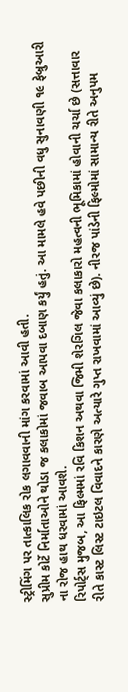સ્ટ્રીમિંગ પર તાત્કાલિક રોક લગાવવાની માંગ કરવામાં આવી હતી.
સુપ્રીમ કોર્ટે નિર્માતાઓને થોડા જ કલાકોમાં જવાબ આપવા દબાણ કર્યું હતું. આ મામલે હવે પછીની વધુ સુનાવણી ૧૯ ફેબ્રુઆરી ના રોજ હાથ ધરવામાં આવશે.
રિપોર્ટ્સ મુજબ, આ ફિલ્મમાં રવિ કિશન અથવા જિમી શેરગિલ જેવા કલાકારો મહત્વની ભૂમિકામાં હોવાની ચર્ચા છે (સત્તાવાર રીતે કાસ્ટ લિસ્ટ ટાઇટલ વિવાદને કારણે અત્યારે ગુપ્ત રાખવામાં આવ્યું છે). નીરજ પાંડેની ફિલ્મોમાં સામાન્ય રીતે અનુપમ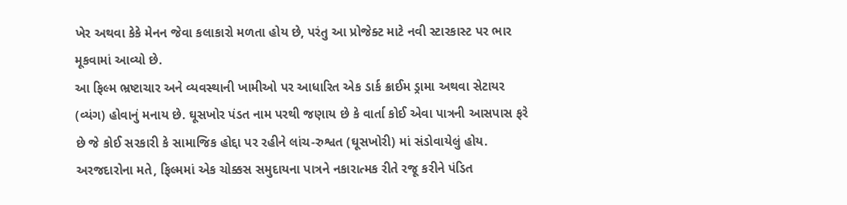ખેર અથવા કેકે મેનન જેવા કલાકારો મળતા હોય છે, પરંતુ આ પ્રોજેક્ટ માટે નવી સ્ટારકાસ્ટ પર ભાર મૂકવામાં આવ્યો છે.
આ ફિલ્મ ભ્રષ્ટાચાર અને વ્યવસ્થાની ખામીઓ પર આધારિત એક ડાર્ક ક્રાઈમ ડ્રામા અથવા સેટાયર (વ્યંગ) હોવાનું મનાય છે. ઘૂસખોર પંડત નામ પરથી જણાય છે કે વાર્તા કોઈ એવા પાત્રની આસપાસ ફરે છે જે કોઈ સરકારી કે સામાજિક હોદ્દા પર રહીને લાંચ-રુશ્વત (ઘૂસખોરી) માં સંડોવાયેલું હોય. અરજદારોના મતે, ફિલ્મમાં એક ચોક્કસ સમુદાયના પાત્રને નકારાત્મક રીતે રજૂ કરીને પંડિત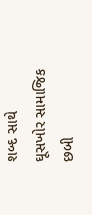શબ્દ સાથે ઘૂસખોર સામાજિક છબી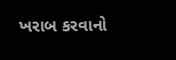ખરાબ કરવાનો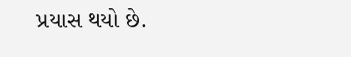પ્રયાસ થયો છે.